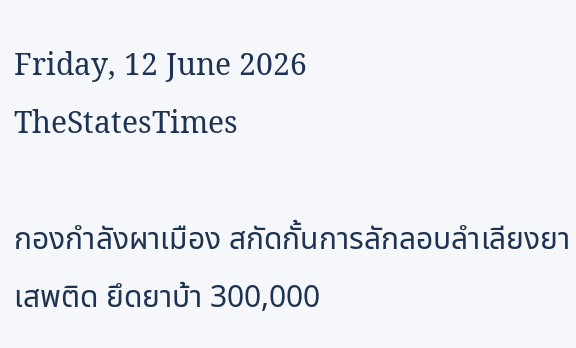Friday, 12 June 2026
TheStatesTimes

กองกำลังผาเมือง สกัดกั้นการลักลอบลำเลียงยาเสพติด ยึดยาบ้า 300,000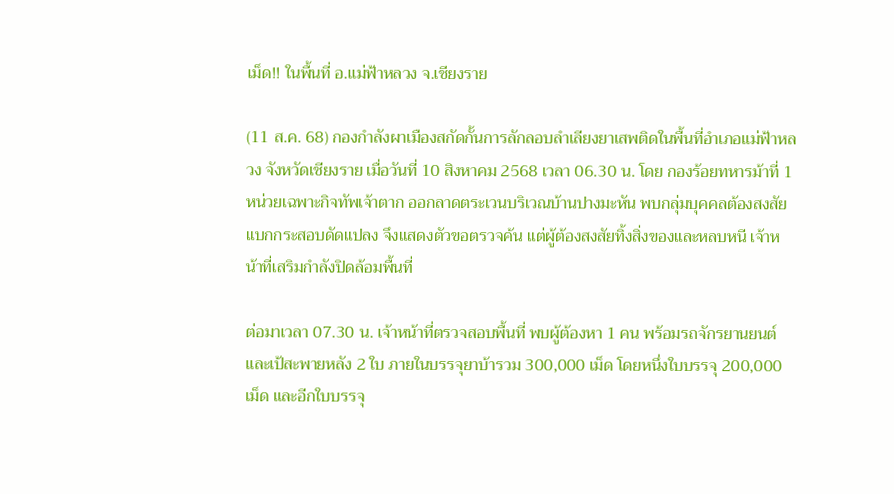เม็ด!! ในพื้นที่ อ.แม่ฟ้าหลวง จ.เชียงราย

(11 ส.ค. 68) กองกำลังผาเมืองสกัดกั้นการลักลอบลำเลียงยาเสพติดในพื้นที่อำเภอแม่ฟ้าหลวง จังหวัดเชียงราย เมื่อวันที่ 10 สิงหาคม 2568 เวลา 06.30 น. โดย กองร้อยทหารม้าที่ 1 หน่วยเฉพาะกิจทัพเจ้าตาก ออกลาดตระเวนบริเวณบ้านปางมะหัน พบกลุ่มบุคคลต้องสงสัยแบกกระสอบดัดแปลง จึงแสดงตัวขอตรวจค้น แต่ผู้ต้องสงสัยทิ้งสิ่งของและหลบหนี เจ้าหน้าที่เสริมกำลังปิดล้อมพื้นที่

ต่อมาเวลา 07.30 น. เจ้าหน้าที่ตรวจสอบพื้นที่ พบผู้ต้องหา 1 คน พร้อมรถจักรยานยนต์ และเป้สะพายหลัง 2 ใบ ภายในบรรจุยาบ้ารวม 300,000 เม็ด โดยหนึ่งใบบรรจุ 200,000 เม็ด และอีกใบบรรจุ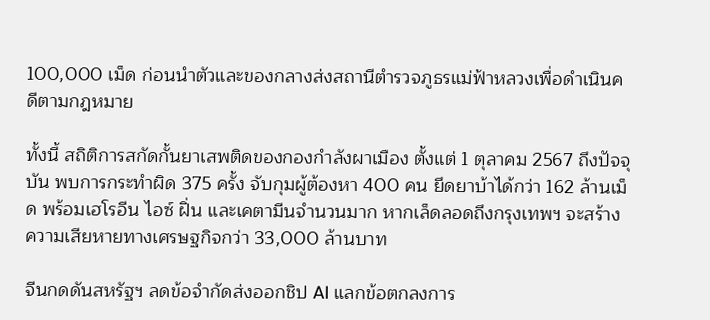100,000 เม็ด ก่อนนำตัวและของกลางส่งสถานีตำรวจภูธรแม่ฟ้าหลวงเพื่อดำเนินคดีตามกฎหมาย

ทั้งนี้ สถิติการสกัดกั้นยาเสพติดของกองกำลังผาเมือง ตั้งแต่ 1 ตุลาคม 2567 ถึงปัจจุบัน พบการกระทำผิด 375 ครั้ง จับกุมผู้ต้องหา 400 คน ยึดยาบ้าได้กว่า 162 ล้านเม็ด พร้อมเฮโรอีน ไอซ์ ฝิ่น และเคตามีนจำนวนมาก หากเล็ดลอดถึงกรุงเทพฯ จะสร้างความเสียหายทางเศรษฐกิจกว่า 33,000 ล้านบาท

จีนกดดันสหรัฐฯ ลดข้อจำกัดส่งออกชิป AI แลกข้อตกลงการ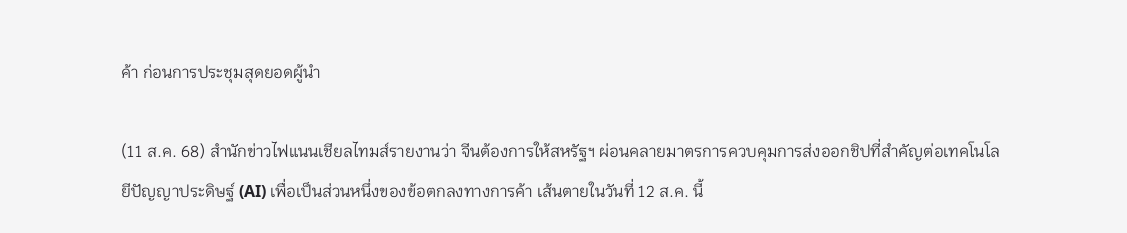ค้า ก่อนการประชุมสุดยอดผู้นำ

(11 ส.ค. 68) สำนักข่าวไฟแนนเชียลไทมส์รายงานว่า จีนต้องการให้สหรัฐฯ ผ่อนคลายมาตรการควบคุมการส่งออกชิปที่สำคัญต่อเทคโนโลยีปัญญาประดิษฐ์ (AI) เพื่อเป็นส่วนหนึ่งของข้อตกลงทางการค้า เส้นตายในวันที่ 12 ส.ค. นี้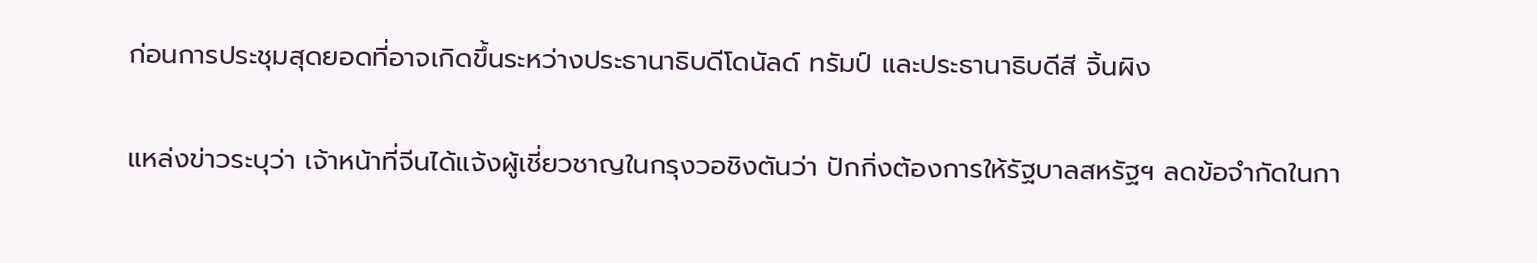ก่อนการประชุมสุดยอดที่อาจเกิดขึ้นระหว่างประธานาธิบดีโดนัลด์ ทรัมป์ และประธานาธิบดีสี จิ้นผิง

แหล่งข่าวระบุว่า เจ้าหน้าที่จีนได้แจ้งผู้เชี่ยวชาญในกรุงวอชิงตันว่า ปักกิ่งต้องการให้รัฐบาลสหรัฐฯ ลดข้อจำกัดในกา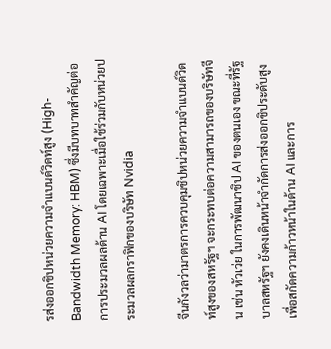รส่งออกชิปหน่วยความจำแบนด์วิดท์สูง (High-Bandwidth Memory: HBM) ซึ่งมีบทบาทสำคัญต่อการประมวลผลด้าน AI โดยเฉพาะเมื่อใช้ร่วมกับหน่วยประมวลผลกราฟิกของบริษัท Nvidia

จีนกังวลว่ามาตรการควบคุมชิปหน่วยความจำแบนด์วิดท์สูงของสหรัฐฯ จะกระทบต่อความสามารถของบริษัทจีน เช่น หัวเว่ย ในการพัฒนาชิป AI ของตนเอง ขณะที่รัฐบาลสหรัฐฯ ยังคงเดินหน้าจำกัดการส่งออกชิประดับสูงเพื่อสกัดความก้าวหน้าในด้าน AI และการ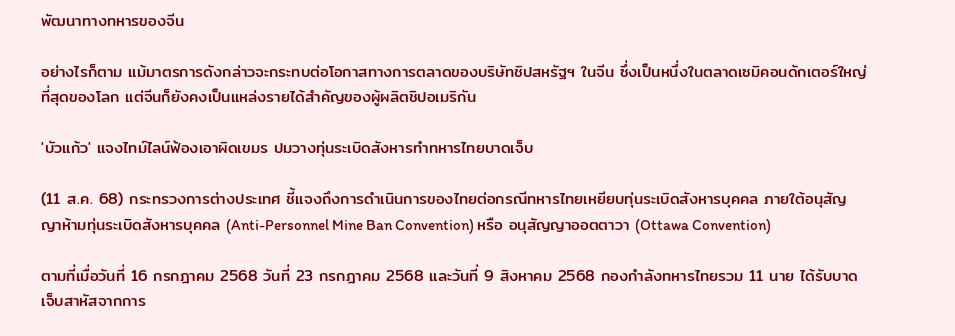พัฒนาทางทหารของจีน

อย่างไรก็ตาม แม้มาตรการดังกล่าวจะกระทบต่อโอกาสทางการตลาดของบริษัทชิปสหรัฐฯ ในจีน ซึ่งเป็นหนึ่งในตลาดเซมิคอนดักเตอร์ใหญ่ที่สุดของโลก แต่จีนก็ยังคงเป็นแหล่งรายได้สำคัญของผู้ผลิตชิปอเมริกัน

'บัวแก้ว' แจงไทม์ไลน์ฟ้องเอาผิดเขมร ปมวางทุ่นระเบิดสังหารทำทหารไทยบาดเจ็บ

(11 ส.ค. 68) กระทรวงการต่างประเทศ ชี้แจงถึงการดำเนินการของไทยต่อกรณีทหารไทยเหยียบทุ่นระเบิดสังหารบุคคล ภายใต้อนุสัญญาห้ามทุ่นระเบิดสังหารบุคคล (Anti-Personnel Mine Ban Convention) หรือ อนุสัญญาออตตาวา (Ottawa Convention)

ตามที่เมื่อวันที่ 16 กรกฎาคม 2568 วันที่ 23 กรกฎาคม 2568 และวันที่ 9 สิงหาคม 2568 กองกำลังทหารไทยรวม 11 นาย ได้รับบาดเจ็บสาหัสจากการ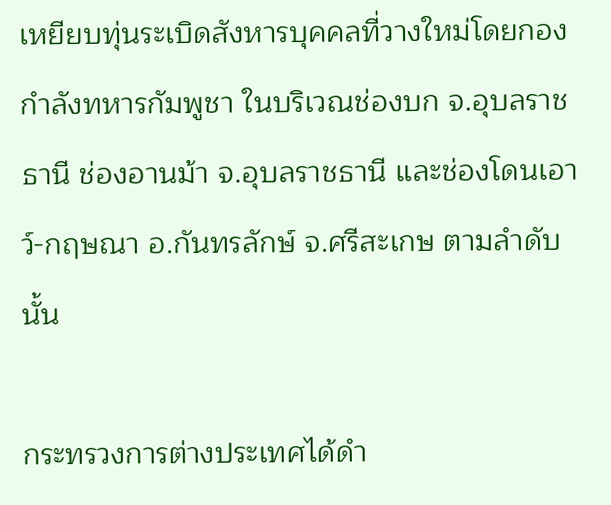เหยียบทุ่นระเบิดสังหารบุคคลที่วางใหม่โดยกองกำลังทหารกัมพูชา ในบริเวณช่องบก จ.อุบลราชธานี ช่องอานม้า จ.อุบลราชธานี และช่องโดนเอาว์-กฤษณา อ.กันทรลักษ์ จ.ศรีสะเกษ ตามลำดับ นั้น

กระทรวงการต่างประเทศได้ดำ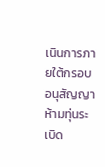เนินการภายใต้กรอบอนุสัญญาห้ามทุ่นระเบิด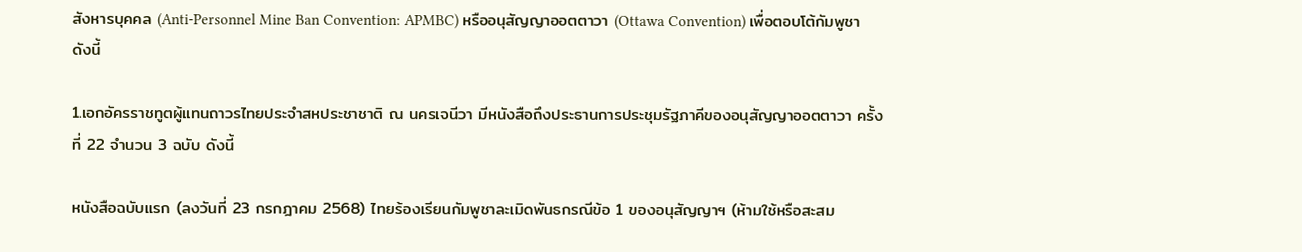สังหารบุคคล (Anti-Personnel Mine Ban Convention: APMBC) หรืออนุสัญญาออตตาวา (Ottawa Convention) เพื่อตอบโต้กัมพูชา ดังนี้

1.เอกอัครราชทูตผู้แทนถาวรไทยประจำสหประชาชาติ ณ นครเจนีวา มีหนังสือถึงประธานการประชุมรัฐภาคีของอนุสัญญาออตตาวา ครั้งที่ 22 จำนวน 3 ฉบับ ดังนี้

หนังสือฉบับแรก (ลงวันที่ 23 กรกฎาคม 2568) ไทยร้องเรียนกัมพูชาละเมิดพันธกรณีข้อ 1 ของอนุสัญญาฯ (ห้ามใช้หรือสะสม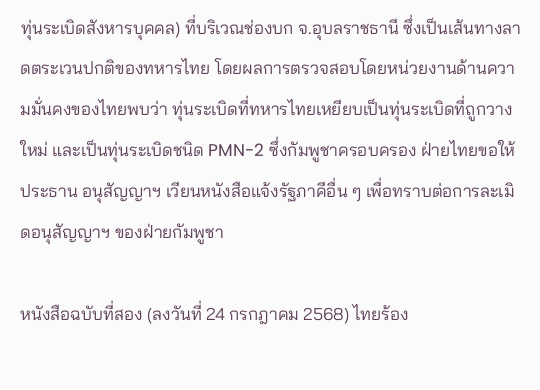ทุ่นระเบิดสังหารบุคคล) ที่บริเวณช่องบก จ.อุบลราชธานี ซึ่งเป็นเส้นทางลาดตระเวนปกติของทหารไทย โดยผลการตรวจสอบโดยหน่วยงานด้านความมั่นคงของไทยพบว่า ทุ่นระเบิดที่ทหารไทยเหยียบเป็นทุ่นระเบิดที่ถูกวางใหม่ และเป็นทุ่นระเบิดชนิด PMN-2 ซึ่งกัมพูชาครอบครอง ฝ่ายไทยขอให้ประธาน อนุสัญญาฯ เวียนหนังสือแจ้งรัฐภาคีอื่น ๆ เพื่อทราบต่อการละเมิดอนุสัญญาฯ ของฝ่ายกัมพูชา

หนังสือฉบับที่สอง (ลงวันที่ 24 กรกฎาคม 2568) ไทยร้อง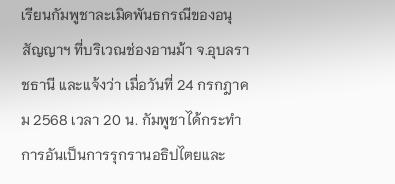เรียนกัมพูชาละเมิดพันธกรณีของอนุสัญญาฯ ที่บริเวณช่องอานม้า จ.อุบลราชธานี และแจ้งว่า เมื่อวันที่ 24 กรกฎาคม 2568 เวลา 20 น. กัมพูชาได้กระทำการอันเป็นการรุกรานอธิปไตยและ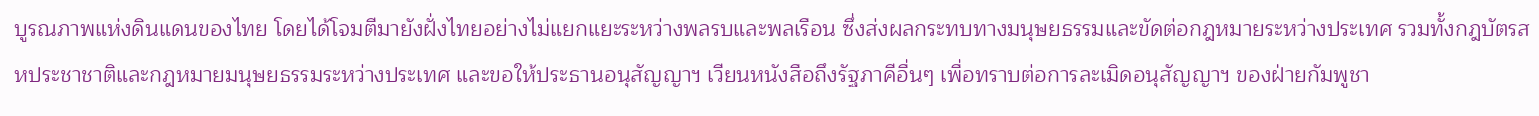บูรณภาพแห่งดินแดนของไทย โดยได้โจมตีมายังฝั่งไทยอย่างไม่แยกแยะระหว่างพลรบและพลเรือน ซึ่งส่งผลกระทบทางมนุษยธรรมและขัดต่อกฎหมายระหว่างประเทศ รวมทั้งกฎบัตรสหประชาชาติและกฎหมายมนุษยธรรมระหว่างประเทศ และขอให้ประธานอนุสัญญาฯ เวียนหนังสือถึงรัฐภาคีอื่นๆ เพื่อทราบต่อการละเมิดอนุสัญญาฯ ของฝ่ายกัมพูชา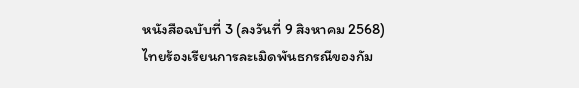หนังสือฉบับที่ 3 (ลงวันที่ 9 สิงหาคม 2568) ไทยร้องเรียนการละเมิดพันธกรณีของกัม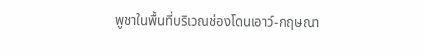พูชาในพื้นที่บริเวณช่องโดนเอาว์-กฤษณา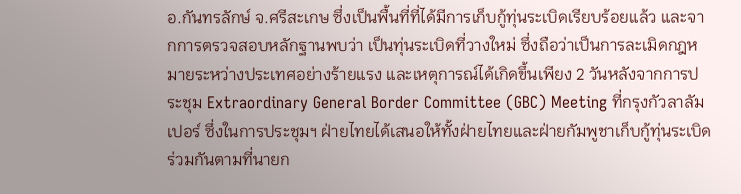อ.กันทรลักษ์ จ.ศรีสะเกษ ซึ่งเป็นพื้นที่ที่ได้มีการเก็บกู้ทุ่นระเบิดเรียบร้อยแล้ว และจากการตรวจสอบหลักฐานพบว่า เป็นทุ่นระเบิดที่วางใหม่ ซึ่งถือว่าเป็นการละเมิดกฎหมายระหว่างประเทศอย่างร้ายแรง และเหตุการณ์ได้เกิดขึ้นเพียง 2 วันหลังจากการประชุม Extraordinary General Border Committee (GBC) Meeting ที่กรุงกัวลาลัมเปอร์ ซึ่งในการประชุมฯ ฝ่ายไทยได้เสนอให้ทั้งฝ่ายไทยและฝ่ายกัมพูชาเก็บกู้ทุ่นระเบิดร่วมกันตามที่นายก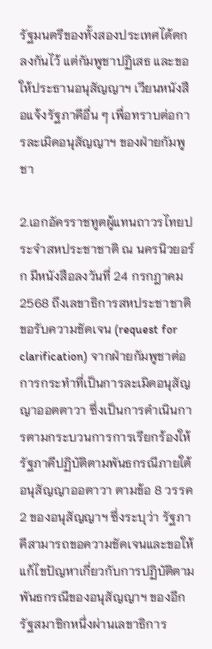รัฐมนตรีของทั้งสองประเทศได้ตกลงกันไว้ แต่กัมพูชาปฏิเสธ และขอให้ประธานอนุสัญญาฯ เวียนหนังสือแจ้งรัฐภาคีอื่น ๆ เพื่อทราบต่อการละเมิดอนุสัญญาฯ ของฝ่ายกัมพูชา

2.เอกอัครราชทูตผู้แทนถาวรไทยประจำสหประชาชาติ ณ นครนิวยอร์ก มีหนังสือลงวันที่ 24 กรกฎาคม 2568 ถึงเลขาธิการสหประชาชาติขอรับความชัดเจน (request for clarification) จากฝ่ายกัมพูชาต่อการกระทำที่เป็นการละเมิดอนุสัญญาออตตาวา ซึ่งเป็นการดำเนินการตามกระบวนการการเรียกร้องให้รัฐภาคีปฏิบัติตามพันธกรณีภายใต้อนุสัญญาออตาวา ตามข้อ 8 วรรค 2 ของอนุสัญญาฯ ซึ่งระบุว่า รัฐภาคีสามารถขอความชัดเจนและขอให้แก้ไขปัญหาเกี่ยวกับการปฏิบัติตามพันธกรณีของอนุสัญญาฯ ของอีกรัฐสมาชิกหนึ่งผ่านเลขาธิการ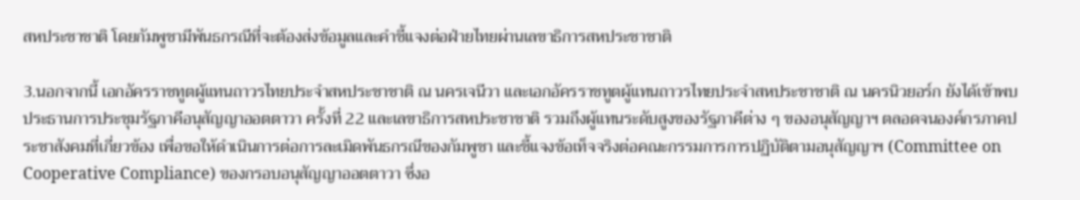สหประชาชาติ โดยกัมพูชามีพันธกรณีที่จะต้องส่งข้อมูลและคำชี้แจงต่อฝ่ายไทยผ่านเลขาธิการสหประชาชาติ

3.นอกจากนี้ เอกอัครราชทูตผู้แทนถาวรไทยประจำสหประชาชาติ ณ นครเจนีวา และเอกอัครราชทูตผู้แทนถาวรไทยประจำสหประชาชาติ ณ นครนิวยอร์ก ยังได้เข้าพบประธานการประชุมรัฐภาคีอนุสัญญาออตตาวา ครั้งที่ 22 และเลขาธิการสหประชาชาติ รวมถึงผู้แทนระดับสูงของรัฐภาคีต่าง ๆ ของอนุสัญญาฯ ตลอดจนองค์กรภาคประชาสังคมที่เกี่ยวข้อง เพื่อขอให้ดำเนินการต่อการละเมิดพันธกรณีของกัมพูชา และชี้แจงข้อเท็จจริงต่อคณะกรรมการการปฏิบัติตามอนุสัญญาฯ (Committee on Cooperative Compliance) ของกรอบอนุสัญญาออตตาวา ซึ่งอ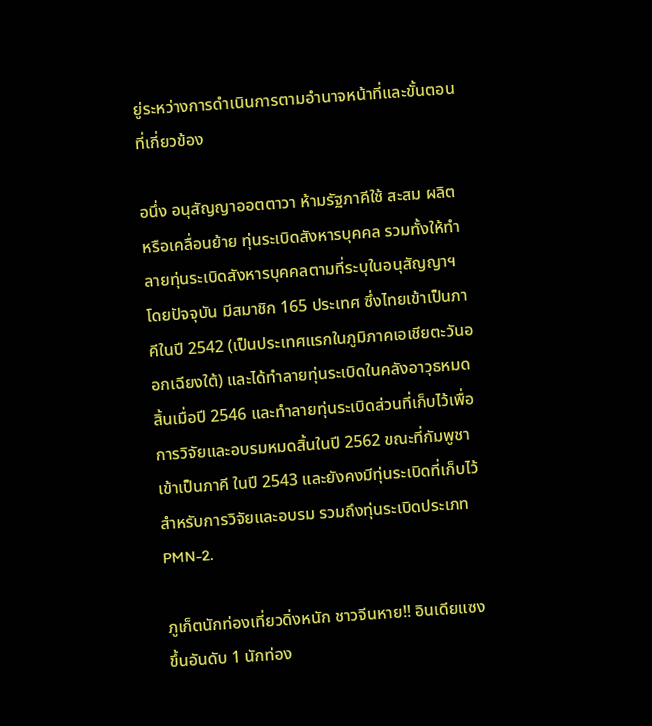ยู่ระหว่างการดำเนินการตามอำนาจหน้าที่และขั้นตอนที่เกี่ยวข้อง

อนึ่ง อนุสัญญาออตตาวา ห้ามรัฐภาคีใช้ สะสม ผลิต หรือเคลื่อนย้าย ทุ่นระเบิดสังหารบุคคล รวมทั้งให้ทำลายทุ่นระเบิดสังหารบุคคลตามที่ระบุในอนุสัญญาฯ โดยปัจจุบัน มีสมาชิก 165 ประเทศ ซึ่งไทยเข้าเป็นภาคีในปี 2542 (เป็นประเทศแรกในภูมิภาคเอเชียตะวันออกเฉียงใต้) และได้ทำลายทุ่นระเบิดในคลังอาวุธหมดสิ้นเมื่อปี 2546 และทำลายทุ่นระเบิดส่วนที่เก็บไว้เพื่อการวิจัยและอบรมหมดสิ้นในปี 2562 ขณะที่กัมพูชาเข้าเป็นภาคี ในปี 2543 และยังคงมีทุ่นระเบิดที่เก็บไว้สำหรับการวิจัยและอบรม รวมถึงทุ่นระเบิดประเภท PMN-2.

ภูเก็ตนักท่องเที่ยวดิ่งหนัก ชาวจีนหาย!! อินเดียแซงขึ้นอันดับ 1 นักท่อง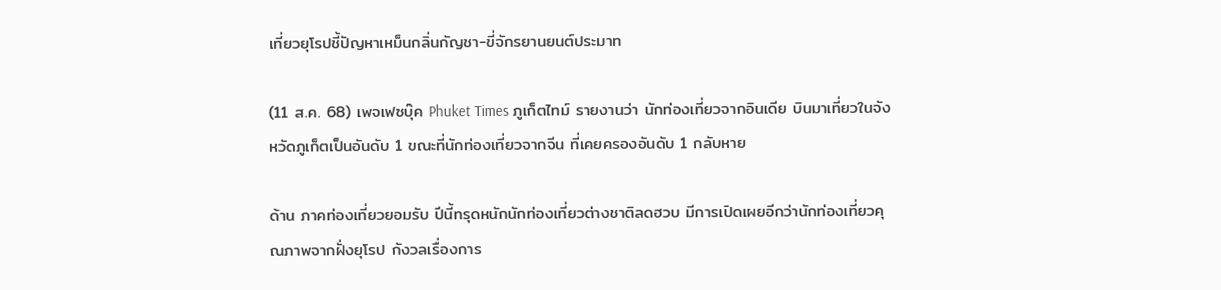เที่ยวยุโรปชี้ปัญหาเหม็นกลิ่นกัญชา-ขี่จักรยานยนต์ประมาท

(11 ส.ค. 68) เพจเฟซบุ๊ค Phuket Times ภูเก็ตไทม์ รายงานว่า นักท่องเที่ยวจากอินเดีย บินมาเที่ยวในจังหวัดภูเก็ตเป็นอันดับ 1 ขณะที่นักท่องเที่ยวจากจีน ที่เคยครองอันดับ 1 กลับหาย

ด้าน ภาคท่องเที่ยวยอมรับ ปีนี้ทรุดหนักนักท่องเที่ยวต่างชาติลดฮวบ มีการเปิดเผยอีกว่านักท่องเที่ยวคุณภาพจากฝั่งยุโรป กังวลเรื่องการ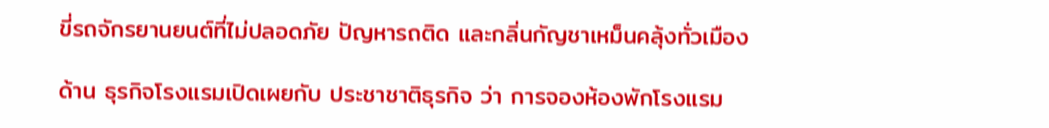ขี่รถจักรยานยนต์ที่ไม่ปลอดภัย ปัญหารถติด และกลิ่นกัญชาเหม็นคลุ้งทั่วเมือง

ด้าน ธุรกิจโรงแรมเปิดเผยกับ ประชาชาติธุรกิจ ว่า การจองห้องพักโรงแรม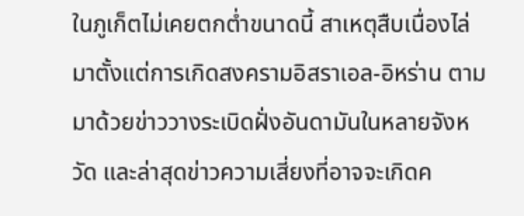ในภูเก็ตไม่เคยตกต่ำขนาดนี้ สาเหตุสืบเนื่องไล่มาตั้งแต่การเกิดสงครามอิสราเอล-อิหร่าน ตามมาด้วยข่าววางระเบิดฝั่งอันดามันในหลายจังหวัด และล่าสุดข่าวความเสี่ยงที่อาจจะเกิดค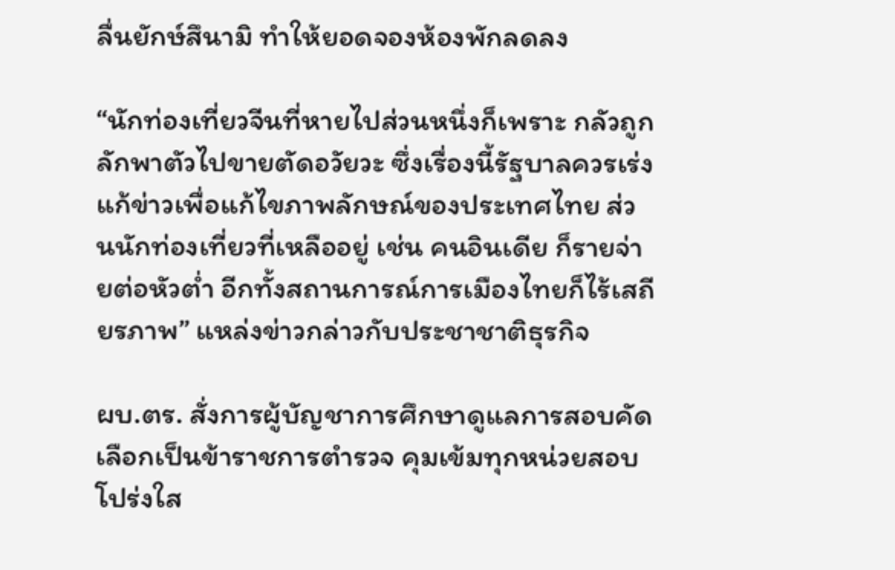ลื่นยักษ์สึนามิ ทำให้ยอดจองห้องพักลดลง

“นักท่องเที่ยวจีนที่หายไปส่วนหนึ่งก็เพราะ กลัวถูกลักพาตัวไปขายตัดอวัยวะ ซึ่งเรื่องนี้รัฐบาลควรเร่งแก้ข่าวเพื่อแก้ไขภาพลักษณ์ของประเทศไทย ส่วนนักท่องเที่ยวที่เหลืออยู่ เช่น คนอินเดีย ก็รายจ่ายต่อหัวต่ำ อีกทั้งสถานการณ์การเมืองไทยก็ไร้เสถียรภาพ” แหล่งข่าวกล่าวกับประชาชาติธุรกิจ

ผบ.ตร. สั่งการผู้บัญชาการศึกษาดูแลการสอบคัดเลือกเป็นข้าราชการตำรวจ คุมเข้มทุกหน่วยสอบโปร่งใส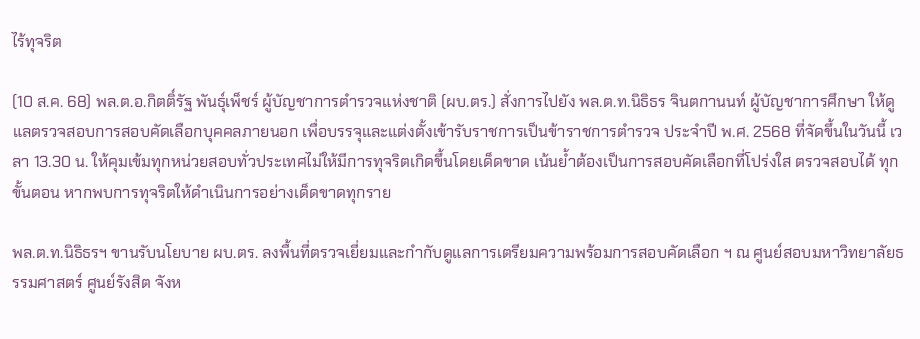ไร้ทุจริต

(10 ส.ค. 68) พล.ต.อ.กิตติ์รัฐ พันธุ์เพ็ชร์ ผู้บัญชาการตำรวจแห่งชาติ (ผบ.ตร.) สั่งการไปยัง พล.ต.ท.นิธิธร จินตกานนท์ ผู้บัญชาการศึกษา ให้ดูแลตรวจสอบการสอบคัดเลือกบุคคลภายนอก เพื่อบรรจุและแต่งตั้งเข้ารับราชการเป็นข้าราชการตำรวจ ประจำปี พ.ศ. 2568 ที่จัดขึ้นในวันนี้ เวลา 13.30 น. ให้คุมเข้มทุกหน่วยสอบทั่วประเทศไม่ให้มีการทุจริตเกิดขึ้นโดยเด็ดขาด เน้นย้ำต้องเป็นการสอบคัดเลือกที่โปร่งใส ตรวจสอบได้ ทุกขั้นตอน หากพบการทุจริตให้ดำเนินการอย่างเด็ดขาดทุกราย

พล.ต.ท.นิธิธรฯ ขานรับนโยบาย ผบ.ตร. ลงพื้นที่ตรวจเยี่ยมและกำกับดูแลการเตรียมความพร้อมการสอบคัดเลือก ฯ ณ ศูนย์สอบมหาวิทยาลัยธรรมศาสตร์ ศูนย์รังสิต จังห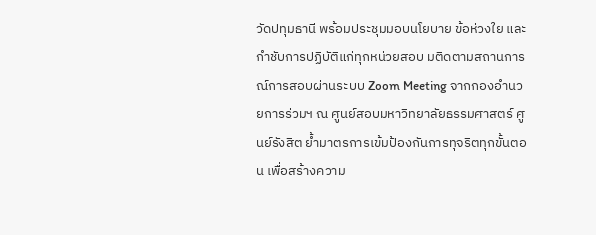วัดปทุมธานี พร้อมประชุมมอบนโยบาย ข้อห่วงใย และกำชับการปฏิบัติแก่ทุกหน่วยสอบ มติดตามสถานการณ์การสอบผ่านระบบ Zoom Meeting จากกองอำนวยการร่วมฯ ณ ศูนย์สอบมหาวิทยาลัยธรรมศาสตร์ ศูนย์รังสิต ย้ำมาตรการเข้มป้องกันการทุจริตทุกขั้นตอน เพื่อสร้างความ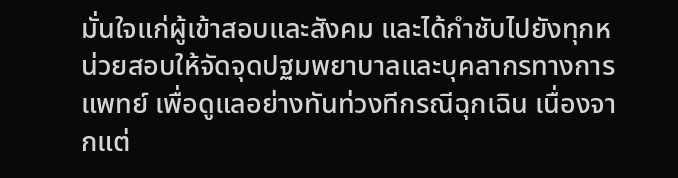มั่นใจแก่ผู้เข้าสอบและสังคม และได้กำชับไปยังทุกหน่วยสอบให้จัดจุดปฐมพยาบาลและบุคลากรทางการแพทย์ เพื่อดูแลอย่างทันท่วงทีกรณีฉุกเฉิน เนื่องจากแต่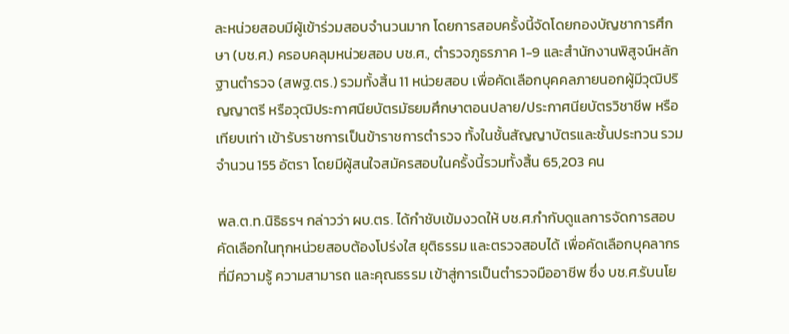ละหน่วยสอบมีผู้เข้าร่วมสอบจำนวนมาก โดยการสอบครั้งนี้จัดโดยกองบัญชาการศึกษา (บช.ศ.) ครอบคลุมหน่วยสอบ บช.ศ., ตำรวจภูธรภาค 1-9 และสำนักงานพิสูจน์หลักฐานตำรวจ (สพฐ.ตร.) รวมทั้งสิ้น 11 หน่วยสอบ เพื่อคัดเลือกบุคคลภายนอกผู้มีวุฒิปริญญาตรี หรือวุฒิประกาศนียบัตรมัธยมศึกษาตอนปลาย/ประกาศนียบัตรวิชาชีพ หรือเทียบเท่า เข้ารับราชการเป็นข้าราชการตำรวจ ทั้งในชั้นสัญญาบัตรและชั้นประทวน รวมจำนวน 155 อัตรา โดยมีผู้สนใจสมัครสอบในครั้งนี้รวมทั้งสิ้น 65,203 คน

พล.ต.ท.นิธิธรฯ กล่าวว่า ผบ.ตร. ได้กำชับเข้มงวดให้ บช.ศ.กำกับดูแลการจัดการสอบคัดเลือกในทุกหน่วยสอบต้องโปร่งใส ยุติธรรม และตรวจสอบได้ เพื่อคัดเลือกบุคลากรที่มีความรู้ ความสามารถ และคุณธรรม เข้าสู่การเป็นตำรวจมืออาชีพ ซึ่ง บช.ศ.รับนโย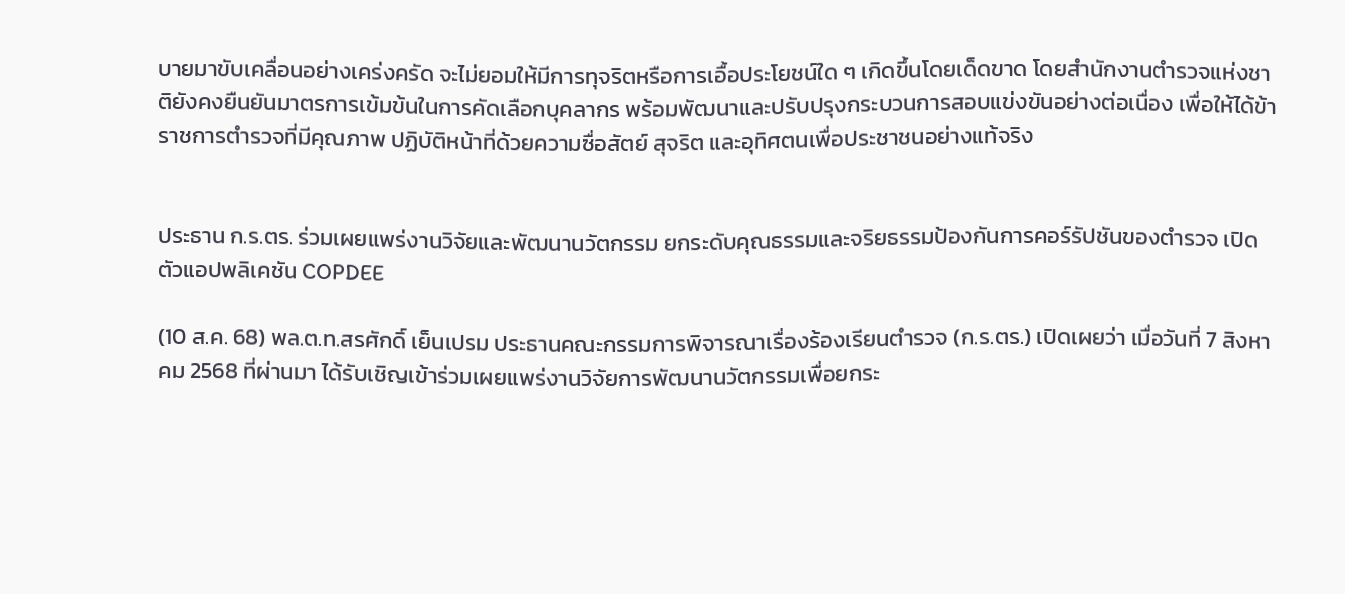บายมาขับเคลื่อนอย่างเคร่งครัด จะไม่ยอมให้มีการทุจริตหรือการเอื้อประโยชน์ใด ๆ เกิดขึ้นโดยเด็ดขาด โดยสำนักงานตำรวจแห่งชาติยังคงยืนยันมาตรการเข้มข้นในการคัดเลือกบุคลากร พร้อมพัฒนาและปรับปรุงกระบวนการสอบแข่งขันอย่างต่อเนื่อง เพื่อให้ได้ข้าราชการตำรวจที่มีคุณภาพ ปฏิบัติหน้าที่ด้วยความซื่อสัตย์ สุจริต และอุทิศตนเพื่อประชาชนอย่างแท้จริง


ประธาน ก.ร.ตร. ร่วมเผยแพร่งานวิจัยและพัฒนานวัตกรรม ยกระดับคุณธรรมและจริยธรรมป้องกันการคอร์รัปชันของตำรวจ เปิดตัวแอปพลิเคชัน COPDEE

(10 ส.ค. 68) พล.ต.ท.สรศักดิ์ เย็นเปรม ประธานคณะกรรมการพิจารณาเรื่องร้องเรียนตำรวจ (ก.ร.ตร.) เปิดเผยว่า เมื่อวันที่ 7 สิงหาคม 2568 ที่ผ่านมา ได้รับเชิญเข้าร่วมเผยแพร่งานวิจัยการพัฒนานวัตกรรมเพื่อยกระ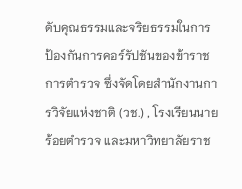ดับคุณธรรมและจริยธรรมในการป้องกันการคอร์รัปชันของข้าราชการตำรวจ ซึ่งจัดโดยสำนักงานการวิจัยแห่งชาติ (วช.) , โรงเรียนนายร้อยตำรวจ และมหาวิทยาลัยราช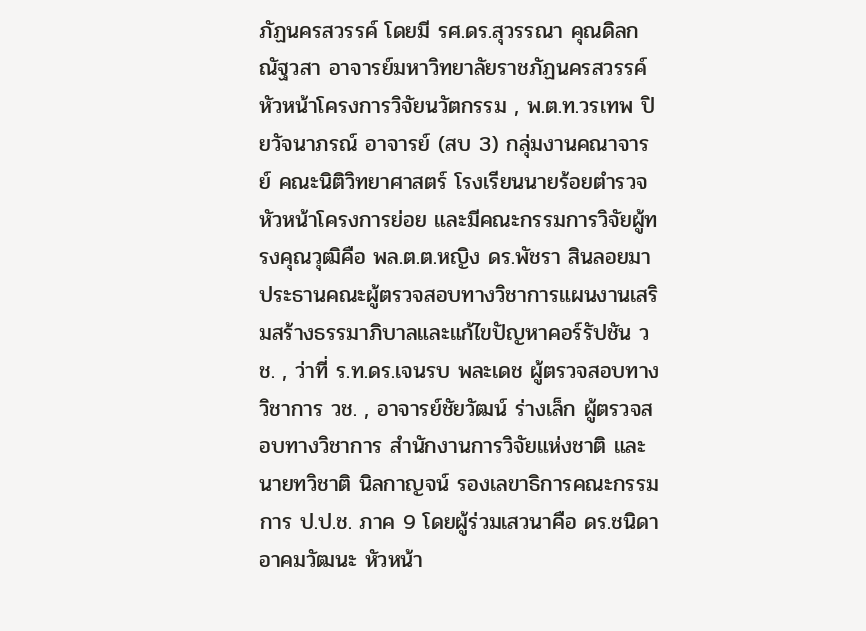ภัฏนครสวรรค์ โดยมี รศ.ดร.สุวรรณา คุณดิลกณัฐวสา อาจารย์มหาวิทยาลัยราชภัฏนครสวรรค์ หัวหน้าโครงการวิจัยนวัตกรรม , พ.ต.ท.วรเทพ ปิยวัจนาภรณ์ อาจารย์ (สบ 3) กลุ่มงานคณาจารย์ คณะนิติวิทยาศาสตร์ โรงเรียนนายร้อยตำรวจ หัวหน้าโครงการย่อย และมีคณะกรรมการวิจัยผู้ทรงคุณวุฒิคือ พล.ต.ต.หญิง ดร.พัชรา สินลอยมา ประธานคณะผู้ตรวจสอบทางวิชาการแผนงานเสริมสร้างธรรมาภิบาลและแก้ไขปัญหาคอร์รัปชัน วช. , ว่าที่ ร.ท.ดร.เจนรบ พละเดช ผู้ตรวจสอบทางวิชาการ วช. , อาจารย์ชัยวัฒน์ ร่างเล็ก ผู้ตรวจสอบทางวิชาการ สำนักงานการวิจัยแห่งชาติ และ นายทวิชาติ นิลกาญจน์ รองเลขาธิการคณะกรรมการ ป.ป.ช. ภาค 9 โดยผู้ร่วมเสวนาคือ ดร.ชนิดา อาคมวัฒนะ หัวหน้า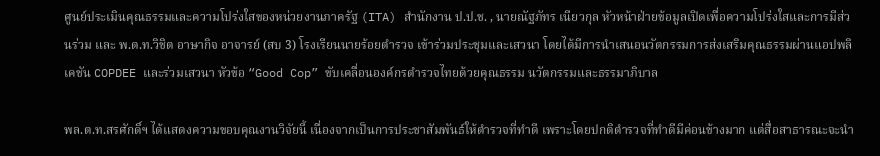ศูนย์ประเมินคุณธรรมและความโปร่งใสของหน่วยงานภาครัฐ (ITA) สำนักงาน ป.ป.ช. , นายณัฐภัทร เนียวกุล หัวหน้าฝ่ายข้อมูลเปิดเพื่อความโปร่งใสและการมีส่วนร่วม และ พ.ต.ท.วิชิต อาษากิจ อาจารย์ (สบ 3) โรงเรียนนายร้อยตำรวจ เข้าร่วมประชุมและเสวนา โดยได้มีการนำเสนอนวัตกรรมการส่งเสริมคุณธรรมผ่านแอปพลิเคชัน COPDEE และร่วมเสวนา หัวข้อ “Good Cop” ขับเคลื่อนองค์กรตำรวจไทยด้วยคุณธรรม นวัตกรรมและธรรมาภิบาล

พล.ต.ท.สรศักดิ์ฯ ได้แสดงความขอบคุณงานวิจัยนี้ เนื่องจากเป็นการประชาสัมพันธ์ให้ตำรวจที่ทำดี เพราะโดยปกติตำรวจที่ทำดีมีค่อนข้างมาก แต่สื่อสาธารณะจะนำ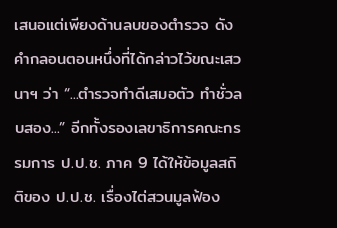เสนอแต่เพียงด้านลบของตำรวจ ดังคำกลอนตอนหนึ่งที่ได้กล่าวไว้ขณะเสวนาฯ ว่า “...ตำรวจทำดีเสมอตัว ทำชั่วลบสอง...” อีกทั้งรองเลขาธิการคณะกรรมการ ป.ป.ช. ภาค 9 ได้ให้ข้อมูลสถิติของ ป.ป.ช. เรื่องไต่สวนมูลฟ้อง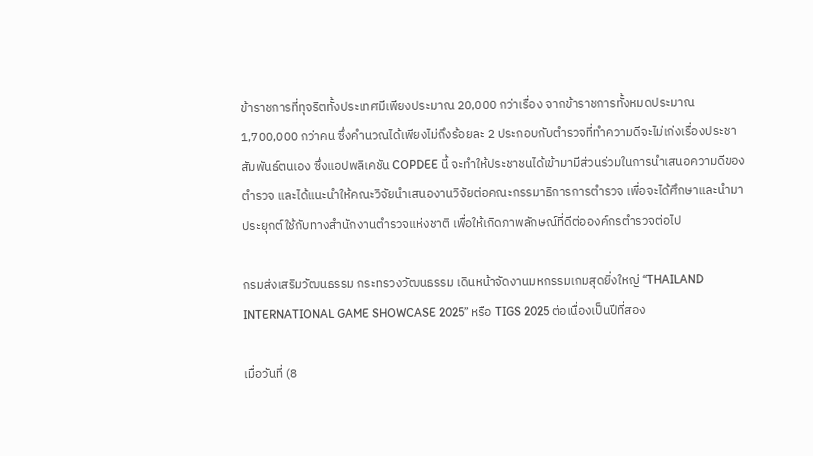ข้าราชการที่ทุจริตทั้งประเทศมีเพียงประมาณ 20,000 กว่าเรื่อง จากข้าราชการทั้งหมดประมาณ 1,700,000 กว่าคน ซึ่งคำนวณได้เพียงไม่ถึงร้อยละ 2 ประกอบกับตำรวจที่ทำความดีจะไม่เก่งเรื่องประชาสัมพันธ์ตนเอง ซึ่งแอปพลิเคชัน COPDEE นี้ จะทำให้ประชาชนได้เข้ามามีส่วนร่วมในการนำเสนอความดีของตำรวจ และได้แนะนำให้คณะวิจัยนำเสนองานวิจัยต่อคณะกรรมาธิการการตำรวจ เพื่อจะได้ศึกษาและนำมาประยุกต์ใช้กับทางสำนักงานตำรวจแห่งชาติ เพื่อให้เกิดภาพลักษณ์ที่ดีต่อองค์กรตำรวจต่อไป

กรมส่งเสริมวัฒนธรรม กระทรวงวัฒนธรรม เดินหน้าจัดงานมหกรรมเกมสุดยิ่งใหญ่ “THAILAND INTERNATIONAL GAME SHOWCASE 2025” หรือ TIGS 2025 ต่อเนื่องเป็นปีที่สอง

เมื่อวันที่ (8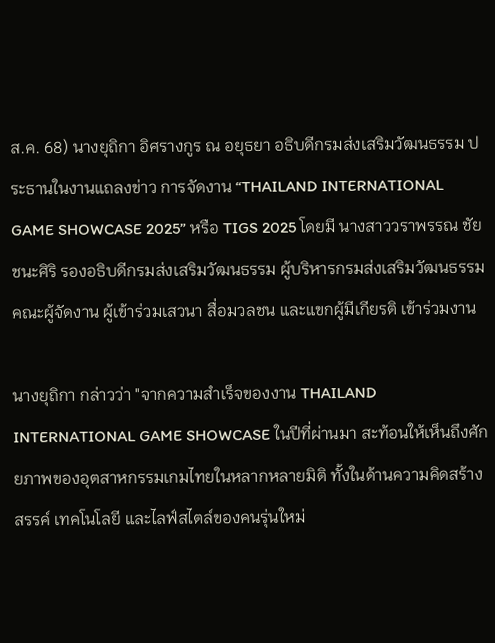ส.ค. 68) นางยุถิกา อิศรางกูร ณ อยุธยา อธิบดีกรมส่งเสริมวัฒนธรรม ประธานในงานแถลงข่าว การจัดงาน “THAILAND INTERNATIONAL GAME SHOWCASE 2025” หรือ TIGS 2025 โดยมี นางสาววราพรรณ ชัยชนะศิริ รองอธิบดีกรมส่งเสริมวัฒนธรรม ผู้บริหารกรมส่งเสริมวัฒนธรรม คณะผู้จัดงาน ผู้เข้าร่วมเสวนา สื่อมวลชน และแขกผู้มีเกียรติ เข้าร่วมงาน

นางยุถิกา กล่าวว่า "จากความสำเร็จของงาน THAILAND INTERNATIONAL GAME SHOWCASE ในปีที่ผ่านมา สะท้อนให้เห็นถึงศักยภาพของอุตสาหกรรมเกมไทยในหลากหลายมิติ ทั้งในด้านความคิดสร้างสรรค์ เทคโนโลยี และไลฟ์สไตล์ของคนรุ่นใหม่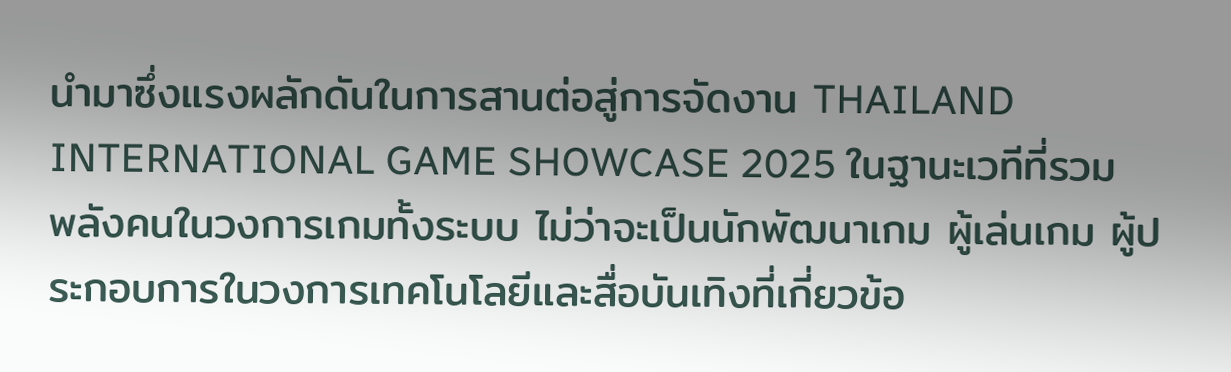นำมาซึ่งแรงผลักดันในการสานต่อสู่การจัดงาน THAILAND INTERNATIONAL GAME SHOWCASE 2025 ในฐานะเวทีที่รวมพลังคนในวงการเกมทั้งระบบ ไม่ว่าจะเป็นนักพัฒนาเกม ผู้เล่นเกม ผู้ประกอบการในวงการเทคโนโลยีและสื่อบันเทิงที่เกี่ยวข้อ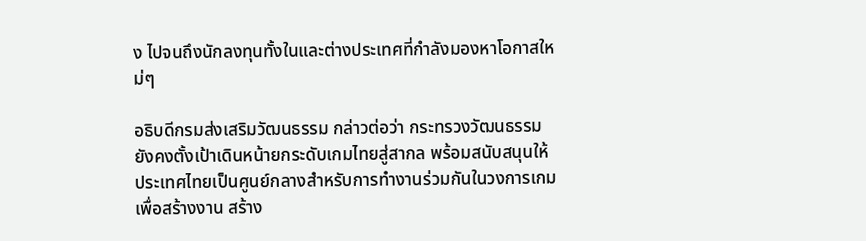ง ไปจนถึงนักลงทุนทั้งในและต่างประเทศที่กำลังมองหาโอกาสใหม่ๆ

อธิบดีกรมส่งเสริมวัฒนธรรม กล่าวต่อว่า กระทรวงวัฒนธรรมยังคงตั้งเป้าเดินหน้ายกระดับเกมไทยสู่สากล พร้อมสนับสนุนให้ประเทศไทยเป็นศูนย์กลางสำหรับการทำงานร่วมกันในวงการเกม เพื่อสร้างงาน สร้าง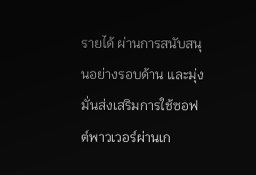รายได้ ผ่านการสนับสนุนอย่างรอบด้าน และมุ่งมั่นส่งเสริมการใช้ซอฟต์พาวเวอร์ผ่านเก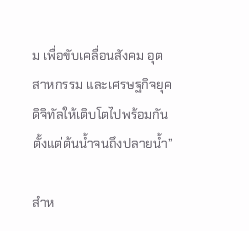ม เพื่อขับเคลื่อนสังคม อุตสาหกรรม และเศรษฐกิจยุคดิจิทัลให้เติบโตไปพร้อมกันตั้งแต่ต้นน้ำจนถึงปลายน้ำ”

สำห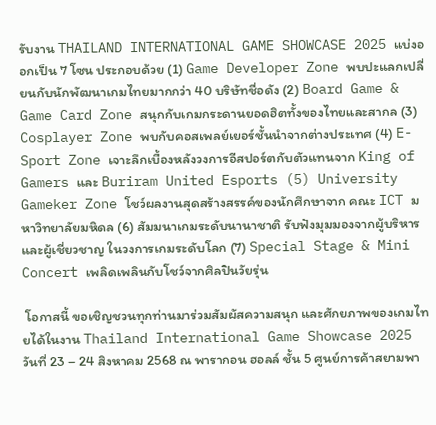รับงาน THAILAND INTERNATIONAL GAME SHOWCASE 2025 แบ่งออกเป็น 7 โซน ประกอบด้วย (1) Game Developer Zone พบปะแลกเปลี่ยนกับนักพัฒนาเกมไทยมากกว่า 40 บริษัทชื่อดัง (2) Board Game & Game Card Zone สนุกกับเกมกระดานยอดฮิตทั้งของไทยและสากล (3) Cosplayer Zone พบกับคอสเพลย์เยอร์ชั้นนำจากต่างประเทศ (4) E-Sport Zone เจาะลึกเบื้องหลังวงการอีสปอร์ตกับตัวแทนจาก King of Gamers และ Buriram United Esports (5) University Gameker Zone โชว์ผลงานสุดสร้างสรรค์ของนักศึกษาจาก คณะ ICT มหาวิทยาลัยมหิดล (6) สัมมนาเกมระดับนานาชาติ รับฟังมุมมองจากผู้บริหารและผู้เชี่ยวชาญ ในวงการเกมระดับโลก (7) Special Stage & Mini Concert เพลิดเพลินกับโชว์จากศิลปินวัยรุ่น

 โอกาสนี้ ขอเชิญชวนทุกท่านมาร่วมสัมผัสความสนุก และศักยภาพของเกมไทยได้ในงาน Thailand International Game Showcase 2025 วันที่ 23 – 24 สิงหาคม 2568 ณ พารากอน ฮอลล์ ชั้น 5 ศูนย์การค้าสยามพา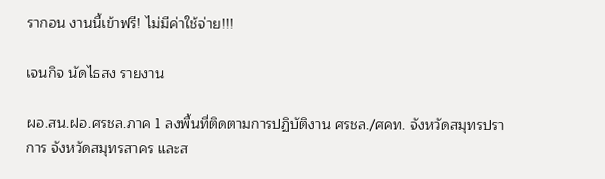รากอน งานนี้เข้าฟรี! ไม่มีค่าใช้จ่าย!!!

เจนกิจ นัดไธสง รายงาน

ผอ.สน.ฝอ.ศรชล.ภาค 1 ลงพื้นที่ติดตามการปฏิบัติงาน ศรชล./ศคท. จังหวัดสมุทรปราการ จังหวัดสมุทรสาคร และส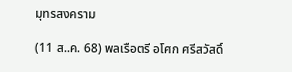มุทรสงคราม

(11 ส..ค. 68) พลเรือตรี อโศก ศรีสวัสดิ์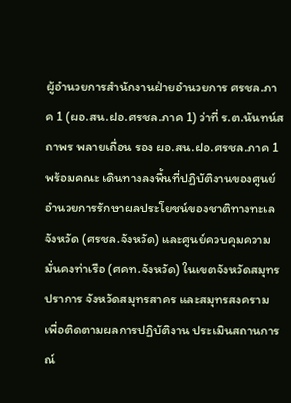ผู้อำนวยการสำนักงานฝ่ายอำนวยการ ศรชล.ภาค 1 (ผอ.สน.ฝอ.ศรชล.ภาค 1) ว่าที่ ร.ต.นันทน์สถาพร พลายเถื่อน รอง ผอ.สน.ฝอ.ศรชล.ภาค 1 พร้อมคณะ เดินทางลงพื้นที่ปฏิบัติงานของศูนย์อำนวยการรักษาผลประโยชน์ของชาติทางทะเลจังหวัด (ศรชล.จังหวัด) และศูนย์ควบคุมความมั่นคงท่าเรือ (ศคท.จังหวัด) ในเขตจังหวัดสมุทรปราการ จังหวัดสมุทรสาคร และสมุทรสงคราม เพื่อติดตามผลการปฏิบัติงาน ประเมินสถานการณ์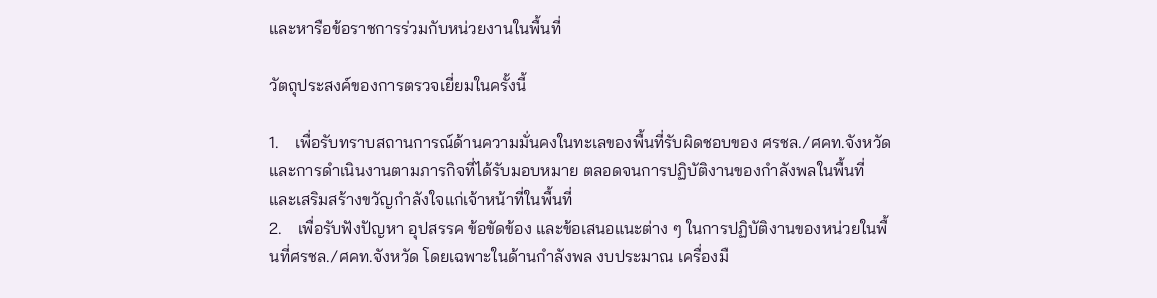และหารือข้อราชการร่วมกับหน่วยงานในพื้นที่

วัตถุประสงค์ของการตรวจเยี่ยมในครั้งนี้

1.    เพื่อรับทราบสถานการณ์ด้านความมั่นคงในทะเลของพื้นที่รับผิดชอบของ ศรชล./ศคท.จังหวัด และการดำเนินงานตามภารกิจที่ได้รับมอบหมาย ตลอดจนการปฏิบัติงานของกำลังพลในพื้นที่ และเสริมสร้างขวัญกำลังใจแก่เจ้าหน้าที่ในพื้นที่
2.    เพื่อรับฟังปัญหา อุปสรรค ข้อขัดข้อง และข้อเสนอแนะต่าง ๆ ในการปฏิบัติงานของหน่วยในพื้นที่ศรชล./ศคท.จังหวัด โดยเฉพาะในด้านกำลังพล งบประมาณ เครื่องมื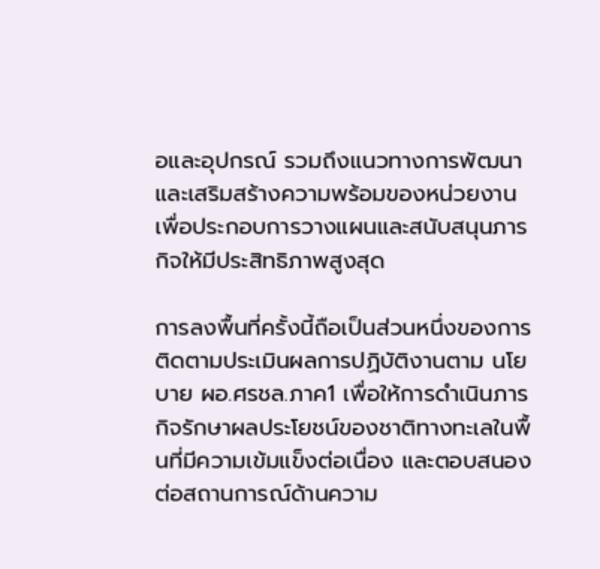อและอุปกรณ์ รวมถึงแนวทางการพัฒนาและเสริมสร้างความพร้อมของหน่วยงาน เพื่อประกอบการวางแผนและสนับสนุนภารกิจให้มีประสิทธิภาพสูงสุด

การลงพื้นที่ครั้งนี้ถือเป็นส่วนหนึ่งของการติดตามประเมินผลการปฏิบัติงานตาม นโยบาย ผอ.ศรชล.ภาค1 เพื่อให้การดำเนินภารกิจรักษาผลประโยชน์ของชาติทางทะเลในพื้นที่มีความเข้มแข็งต่อเนื่อง และตอบสนองต่อสถานการณ์ด้านความ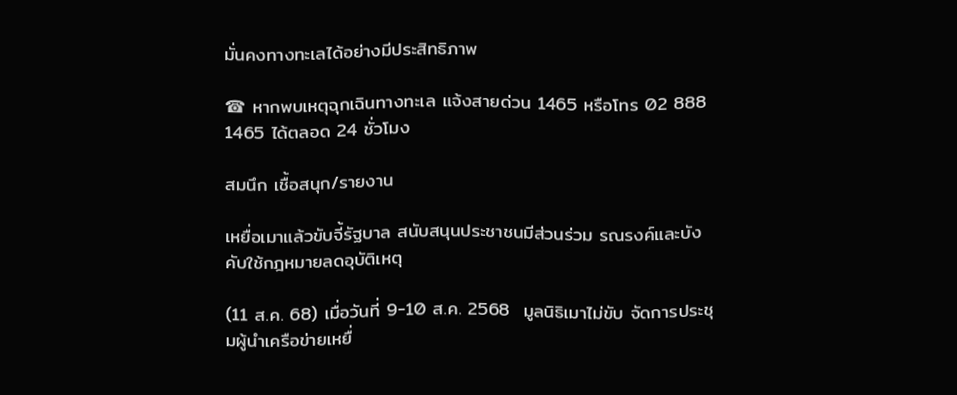มั่นคงทางทะเลได้อย่างมีประสิทธิภาพ

☎ หากพบเหตุฉุกเฉินทางทะเล แจ้งสายด่วน 1465 หรือโทร 02 888 1465 ได้ตลอด 24 ชั่วโมง

สมนึก เชื้อสนุก/รายงาน

เหยื่อเมาแล้วขับจี้รัฐบาล สนับสนุนประชาชนมีส่วนร่วม รณรงค์และบังคับใช้กฎหมายลดอุบัติเหตุ

(11 ส.ค. 68) เมื่อวันที่ 9-10 ส.ค. 2568  มูลนิธิเมาไม่ขับ จัดการประชุมผู้นำเครือข่ายเหยื่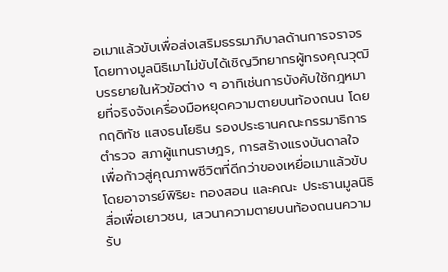อเมาแล้วขับเพื่อส่งเสริมธรรมาภิบาลด้านการจราจร โดยทางมูลนิธิเมาไม่ขับได้เชิญวิทยากรผู้ทรงคุณวุฒิบรรยายในหัวข้อต่าง ๆ อาทิเช่นการบังคับใช้กฎหมายที่จริงจังเครื่องมือหยุดความตายบนท้องถนน โดยกฤดิทัช แสงธนโยธิน รองประธานคณะกรรมาธิการตำรวจ สภาผู้แทนราษฎร, การสร้างแรงบันดาลใจ เพื่อก้าวสู่คุณภาพชีวิตที่ดีกว่าของเหยื่อเมาแล้วขับ โดยอาจารย์พิริยะ ทองสอน และคณะ ประธานมูลนิธิสื่อเพื่อเยาวชน, เสวนาความตายบนท้องถนนความรับ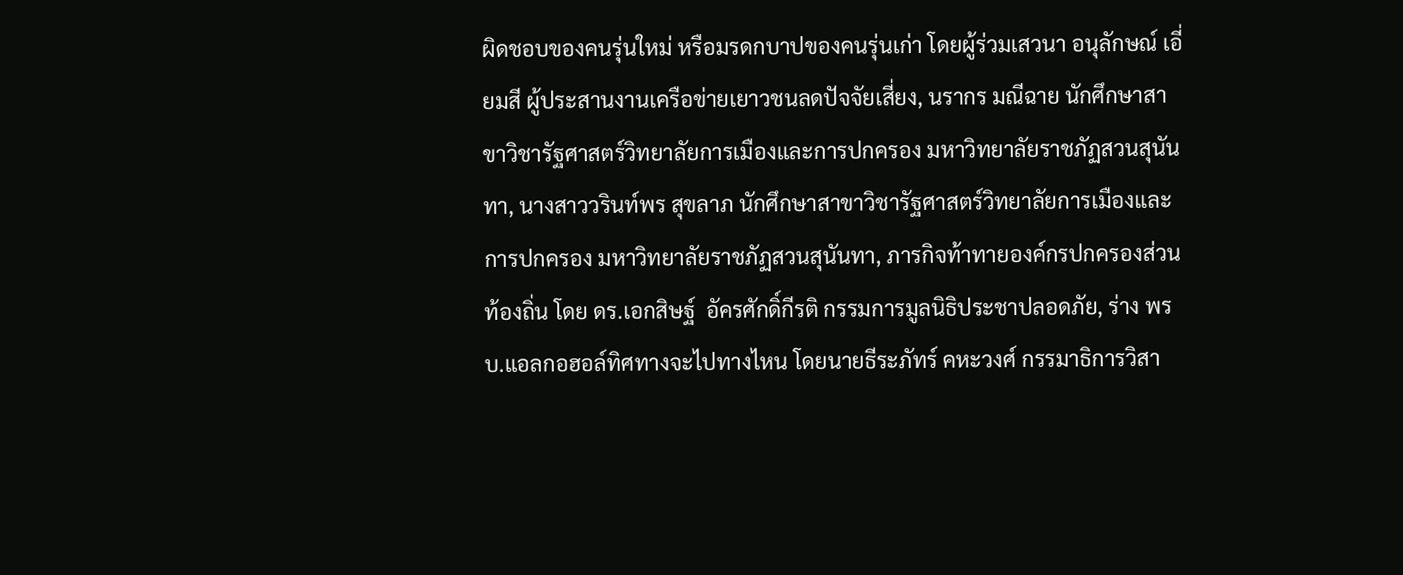ผิดชอบของคนรุ่นใหม่ หรือมรดกบาปของคนรุ่นเก่า โดยผู้ร่วมเสวนา อนุลักษณ์ เอี่ยมสี ผู้ประสานงานเครือข่ายเยาวชนลดปัจจัยเสี่ยง, นรากร มณีฉาย นักศึกษาสาขาวิชารัฐศาสตร์วิทยาลัยการเมืองและการปกครอง มหาวิทยาลัยราชภัฏสวนสุนันทา, นางสาววรินท์พร สุขลาภ นักศึกษาสาขาวิชารัฐศาสตร์วิทยาลัยการเมืองและการปกครอง มหาวิทยาลัยราชภัฏสวนสุนันทา, ภารกิจท้าทายองค์กรปกครองส่วนท้องถิ่น โดย ดร.เอกสิษฐ์  อัครศักดิ์กีรติ กรรมการมูลนิธิประชาปลอดภัย, ร่าง พรบ.แอลกอฮอล์ทิศทางจะไปทางไหน โดยนายธีระภัทร์ คหะวงศ์ กรรมาธิการวิสา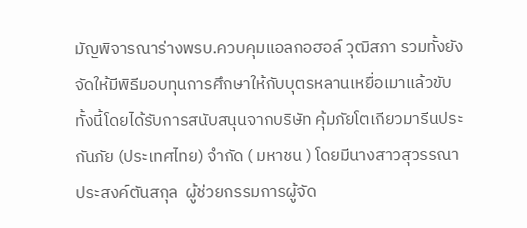มัญพิจารณาร่างพรบ.ควบคุมแอลกอฮอล์ วุฒิสภา รวมทั้งยังจัดให้มีพิธีมอบทุนการศึกษาให้กับบุตรหลานเหยื่อเมาแล้วขับ ทั้งนี้โดยได้รับการสนับสนุนจากบริษัท คุ้มภัยโตเกียวมารีนประกันภัย (ประเทศไทย) จำกัด ( มหาชน ) โดยมีนางสาวสุวรรณา ประสงค์ตันสกุล  ผู้ช่วยกรรมการผู้จัด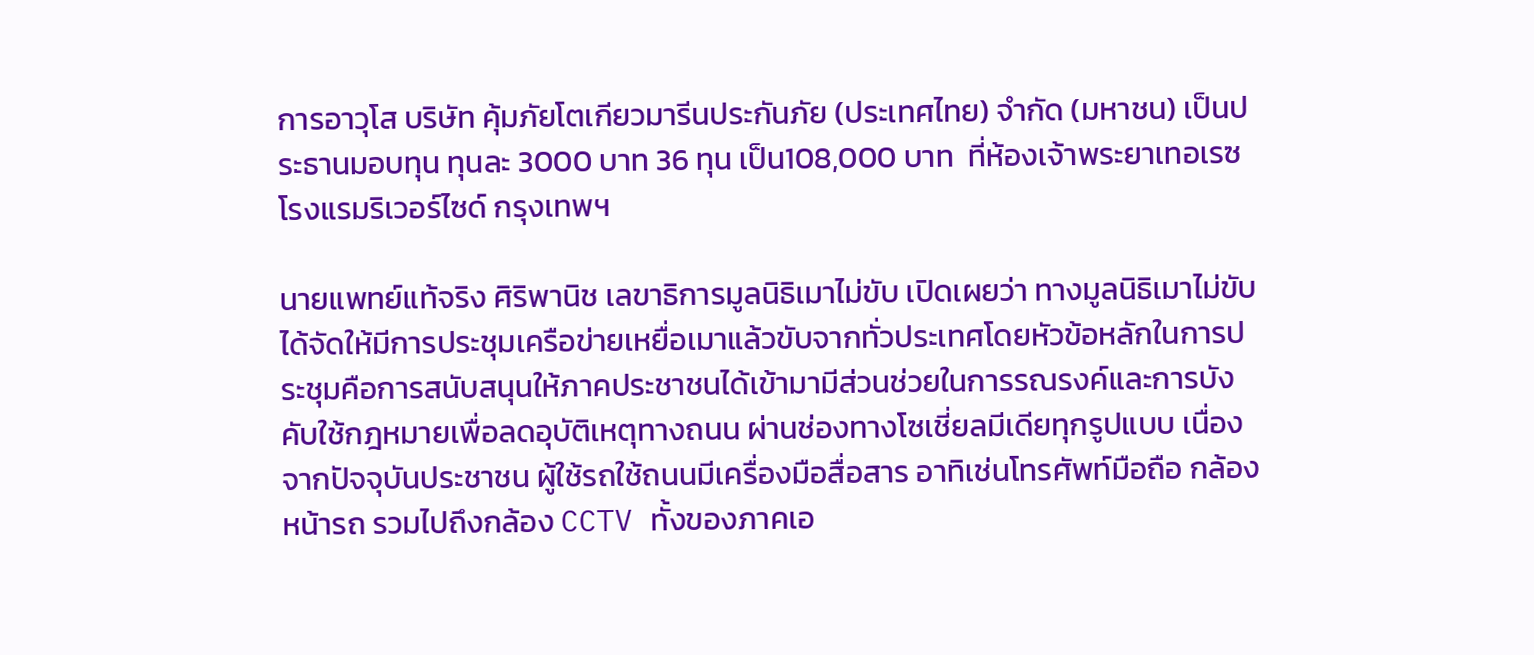การอาวุโส บริษัท คุ้มภัยโตเกียวมารีนประกันภัย (ประเทศไทย) จำกัด (มหาชน) เป็นประธานมอบทุน ทุนละ 3000 บาท 36 ทุน เป็น108,000 บาท  ที่ห้องเจ้าพระยาเทอเรซ โรงแรมริเวอร์ไซด์ กรุงเทพฯ

นายแพทย์แท้จริง ศิริพานิช เลขาธิการมูลนิธิเมาไม่ขับ เปิดเผยว่า ทางมูลนิธิเมาไม่ขับได้จัดให้มีการประชุมเครือข่ายเหยื่อเมาแล้วขับจากทั่วประเทศโดยหัวข้อหลักในการประชุมคือการสนับสนุนให้ภาคประชาชนได้เข้ามามีส่วนช่วยในการรณรงค์และการบังคับใช้กฎหมายเพื่อลดอุบัติเหตุทางถนน ผ่านช่องทางโซเชี่ยลมีเดียทุกรูปแบบ เนื่องจากปัจจุบันประชาชน ผู้ใช้รถใช้ถนนมีเครื่องมือสื่อสาร อาทิเช่นโทรศัพท์มือถือ กล้องหน้ารถ รวมไปถึงกล้อง CCTV ทั้งของภาคเอ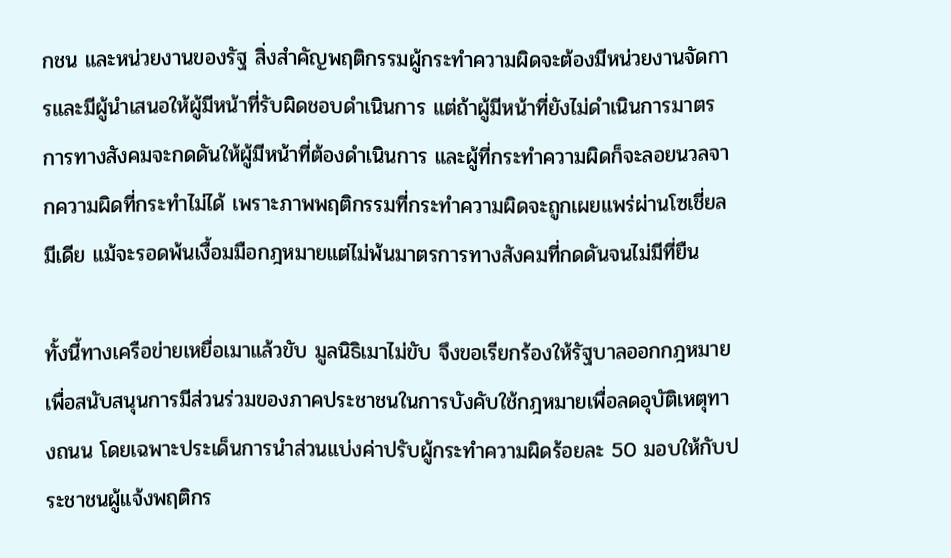กชน และหน่วยงานของรัฐ สิ่งสำคัญพฤติกรรมผู้กระทำความผิดจะต้องมีหน่วยงานจัดการและมีผู้นำเสนอให้ผู้มีหน้าที่รับผิดชอบดำเนินการ แต่ถ้าผู้มีหน้าที่ยังไม่ดำเนินการมาตรการทางสังคมจะกดดันให้ผู้มีหน้าที่ต้องดำเนินการ และผู้ที่กระทำความผิดก็จะลอยนวลจากความผิดที่กระทำไม่ได้ เพราะภาพพฤติกรรมที่กระทำความผิดจะถูกเผยแพร่ผ่านโซเชี่ยลมีเดีย แม้จะรอดพ้นเงื้อมมือกฎหมายแต่ไม่พ้นมาตรการทางสังคมที่กดดันจนไม่มีที่ยืน

ทั้งนี้ทางเครือข่ายเหยื่อเมาแล้วขับ มูลนิธิเมาไม่ขับ จึงขอเรียกร้องให้รัฐบาลออกกฎหมายเพื่อสนับสนุนการมีส่วนร่วมของภาคประชาชนในการบังคับใช้กฎหมายเพื่อลดอุบัติเหตุทางถนน โดยเฉพาะประเด็นการนำส่วนแบ่งค่าปรับผู้กระทำความผิดร้อยละ 50 มอบให้กับประชาชนผู้แจ้งพฤติกร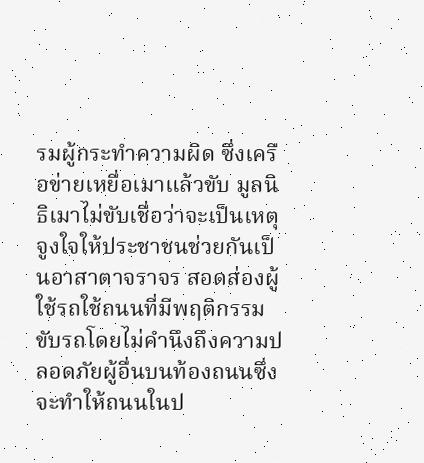รมผู้กระทำความผิด ซึ่งเครือข่ายเหยื่อเมาแล้วขับ มูลนิธิเมาไม่ขับเชื่อว่าจะเป็นเหตุจูงใจให้ประชาชนช่วยกันเป็นอาสาตาจราจร สอดส่องผู้ใช้รถใช้ถนนที่มีพฤติกรรมขับรถโดยไม่คำนึงถึงความปลอดภัยผู้อื่นบนท้องถนนซึ่งจะทำให้ถนนในป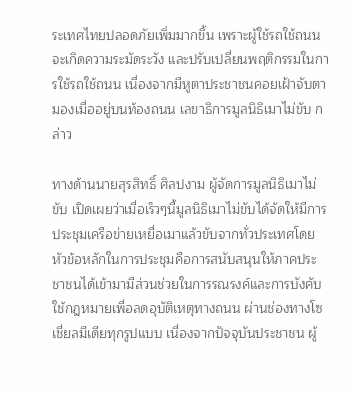ระเทศไทยปลอดภัยเพิ่มมากขึ้น เพราะผู้ใช้รถใช้ถนนจะเกิดความระมัดระวัง และปรับเปลี่ยนพฤติกรรมในการใช้รถใช้ถนน เนื่องจากมีหูตาประชาชนคอยเฝ้าจับตามองเมื่ออยู่บนท้องถนน เลขาธิการมูลนิธิเมาไม่ขับ กล่าว

ทางด้านนายสุรสิทธิ์ ศิลปงาม ผู้จัดการมูลนิธิเมาไม่ขับ เปิดเผยว่าเมื่อเร็วๆนี้มูลนิธิเมาไม่ขับได้จัดให้มีการประชุมเครือข่ายเหยื่อเมาแล้วขับจากทั่วประเทศโดยหัวข้อหลักในการประชุมคือการสนับสนุนให้ภาคประชาชนได้เข้ามามีส่วนช่วยในการรณรงค์และการบังคับใช้กฎหมายเพื่อลดอุบัติเหตุทางถนน ผ่านช่องทางโซเชี่ยลมีเดียทุกรูปแบบ เนื่องจากปัจจุบันประชาชน ผู้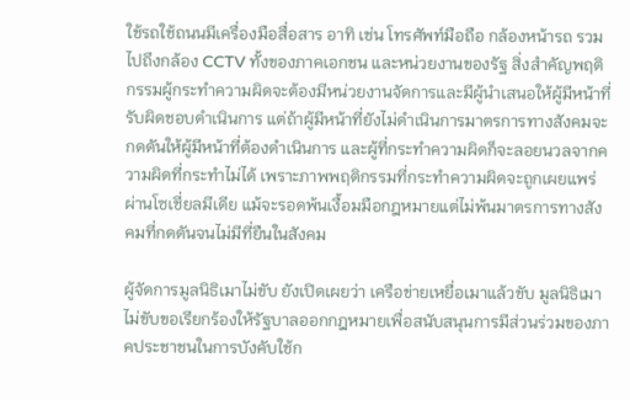ใช้รถใช้ถนนมีเครื่องมือสื่อสาร อาทิ เช่น โทรศัพท์มือถือ กล้องหน้ารถ รวมไปถึงกล้อง CCTV ทั้งของภาคเอกชน และหน่วยงานของรัฐ สิ่งสำคัญพฤติกรรมผู้กระทำความผิดจะต้องมีหน่วยงานจัดการและมีผู้นำเสนอให้ผู้มีหน้าที่รับผิดชอบดำเนินการ แต่ถ้าผู้มีหน้าที่ยังไม่ดำเนินการมาตรการทางสังคมจะกดดันให้ผู้มีหน้าที่ต้องดำเนินการ และผู้ที่กระทำความผิดก็จะลอยนวลจากความผิดที่กระทำไม่ได้ เพราะภาพพฤติกรรมที่กระทำความผิดจะถูกเผยแพร่ผ่านโซเชี่ยลมีเดีย แม้จะรอดพ้นเงื้อมมือกฎหมายแต่ไม่พ้นมาตรการทางสังคมที่กดดันจนไม่มีที่ยืนในสังคม

ผู้จัดการมูลนิธิเมาไม่ขับ ยังเปิดเผยว่า เครือข่ายเหยื่อเมาแล้วขับ มูลนิธิเมาไม่ขับขอเรียกร้องให้รัฐบาลออกกฎหมายเพื่อสนับสนุนการมีส่วนร่วมของภาคประชาชนในการบังคับใช้ก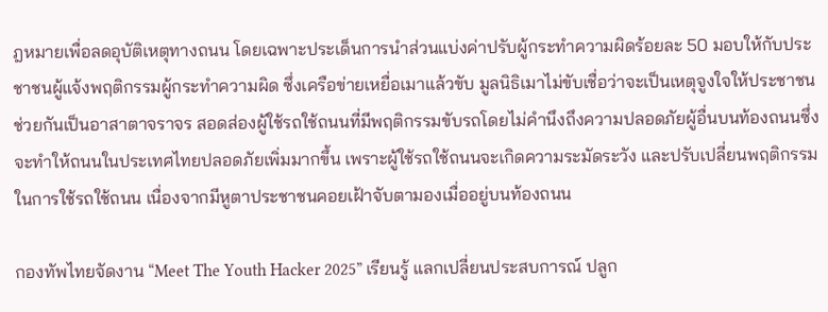ฎหมายเพื่อลดอุบัติเหตุทางถนน โดยเฉพาะประเด็นการนำส่วนแบ่งค่าปรับผู้กระทำความผิดร้อยละ 50 มอบให้กับประชาชนผู้แจ้งพฤติกรรมผู้กระทำความผิด ซึ่งเครือข่ายเหยื่อเมาแล้วขับ มูลนิธิเมาไม่ขับเชื่อว่าจะเป็นเหตุจูงใจให้ประชาชนช่วยกันเป็นอาสาตาจราจร สอดส่องผู้ใช้รถใช้ถนนที่มีพฤติกรรมขับรถโดยไม่คำนึงถึงความปลอดภัยผู้อื่นบนท้องถนนซึ่งจะทำให้ถนนในประเทศไทยปลอดภัยเพิ่มมากขึ้น เพราะผู้ใช้รถใช้ถนนจะเกิดความระมัดระวัง และปรับเปลี่ยนพฤติกรรมในการใช้รถใช้ถนน เนื่องจากมีหูตาประชาชนคอยเฝ้าจับตามองเมื่ออยู่บนท้องถนน

กองทัพไทยจัดงาน “Meet The Youth Hacker 2025” เรียนรู้ แลกเปลี่ยนประสบการณ์ ปลูก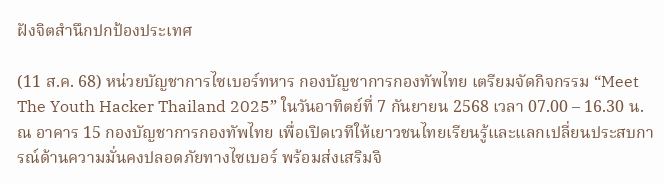ฝังจิตสำนึกปกป้องประเทศ

(11 ส.ค. 68) หน่วยบัญชาการไซเบอร์ทหาร กองบัญชาการกองทัพไทย เตรียมจัดกิจกรรม “Meet The Youth Hacker Thailand 2025” ในวันอาทิตย์ที่ 7 กันยายน 2568 เวลา 07.00 – 16.30 น. ณ อาคาร 15 กองบัญชาการกองทัพไทย เพื่อเปิดเวทีให้เยาวชนไทยเรียนรู้และแลกเปลี่ยนประสบการณ์ด้านความมั่นคงปลอดภัยทางไซเบอร์ พร้อมส่งเสริมจิ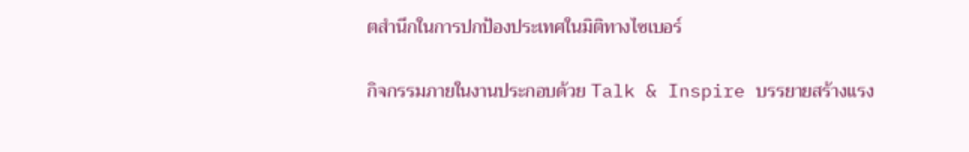ตสำนึกในการปกป้องประเทศในมิติทางไซเบอร์

กิจกรรมภายในงานประกอบด้วย Talk & Inspire บรรยายสร้างแรง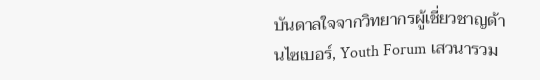บันดาลใจจากวิทยากรผู้เชี่ยวชาญด้านไซเบอร์, Youth Forum เสวนารวม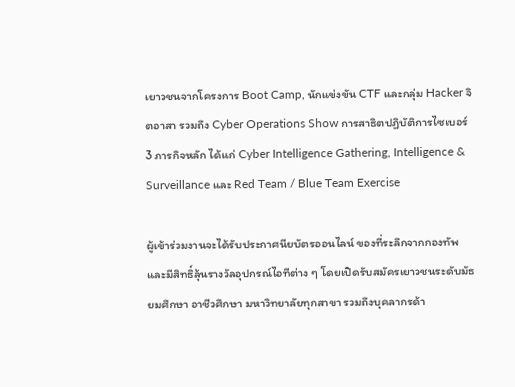เยาวชนจากโครงการ Boot Camp, นักแข่งขัน CTF และกลุ่ม Hacker จิตอาสา รวมถึง Cyber Operations Show การสาธิตปฏิบัติการไซเบอร์ 3 ภารกิจหลัก ได้แก่ Cyber Intelligence Gathering, Intelligence & Surveillance และ Red Team / Blue Team Exercise

ผู้เข้าร่วมงานจะได้รับประกาศนียบัตรออนไลน์ ของที่ระลึกจากกองทัพ และมีสิทธิ์ลุ้นรางวัลอุปกรณ์ไอทีต่าง ๆ โดยเปิดรับสมัครเยาวชนระดับมัธยมศึกษา อาชีวศึกษา มหาวิทยาลัยทุกสาขา รวมถึงบุคลากรด้า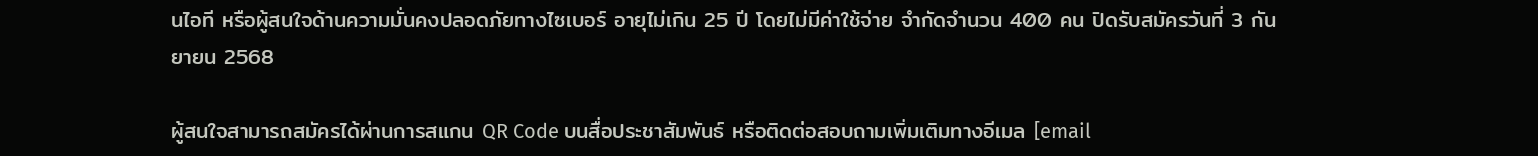นไอที หรือผู้สนใจด้านความมั่นคงปลอดภัยทางไซเบอร์ อายุไม่เกิน 25 ปี โดยไม่มีค่าใช้จ่าย จำกัดจำนวน 400 คน ปิดรับสมัครวันที่ 3 กันยายน 2568

ผู้สนใจสามารถสมัครได้ผ่านการสแกน QR Code บนสื่อประชาสัมพันธ์ หรือติดต่อสอบถามเพิ่มเติมทางอีเมล [email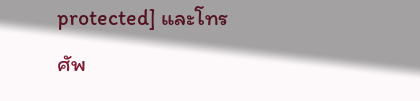protected] และโทรศัพ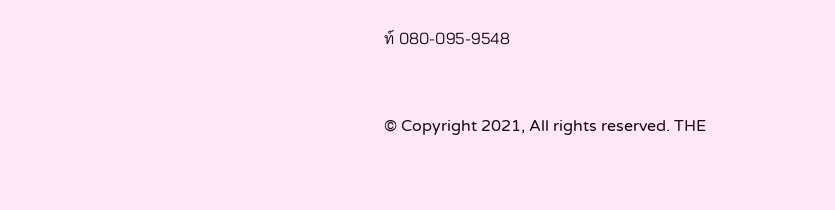ท์ 080-095-9548


© Copyright 2021, All rights reserved. THE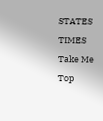STATES TIMES
Take Me Top